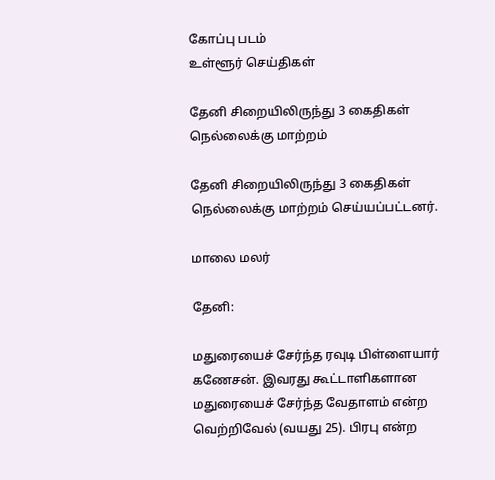கோப்பு படம்
உள்ளூர் செய்திகள்

தேனி சிறையிலிருந்து 3 கைதிகள் நெல்லைக்கு மாற்றம்

தேனி சிறையிலிருந்து 3 கைதிகள் நெல்லைக்கு மாற்றம் செய்யப்பட்டனர்.

மாலை மலர்

தேனி:

மதுரையைச் சேர்ந்த ரவுடி பிள்ளையார் கணேசன். இவரது கூட்டாளிகளான மதுரையைச் சேர்ந்த வேதாளம் என்ற வெற்றிவேல் (வயது 25). பிரபு என்ற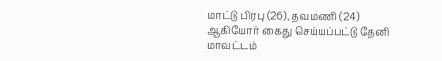மாட்டு பிரபு (26), தவமணி (24) ஆகியோர் கைது செய்யப்பட்டு தேனி மாவட்டம்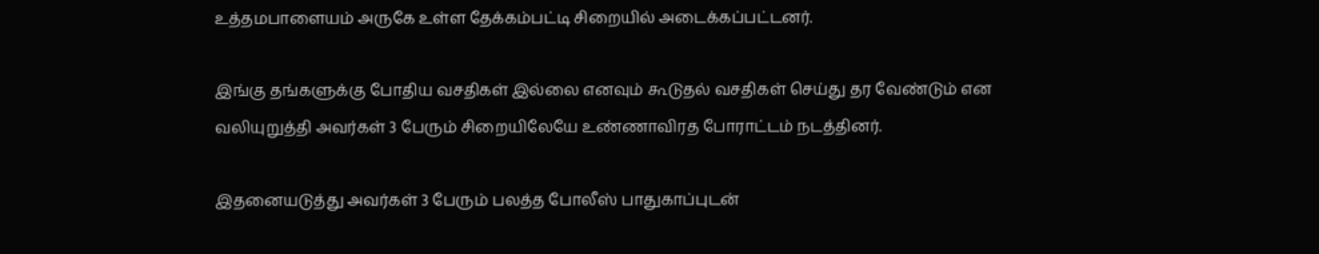உத்தமபாளையம் அருகே உள்ள தேக்கம்பட்டி சிறையில் அடைக்கப்பட்டனர்.

இங்கு தங்களுக்கு போதிய வசதிகள் இல்லை எனவும் கூடுதல் வசதிகள் செய்து தர வேண்டும் என வலியுறுத்தி அவர்கள் 3 பேரும் சிறையிலேயே உண்ணாவிரத போராட்டம் நடத்தினர்.

இதனையடுத்து அவர்கள் 3 பேரும் பலத்த போலீஸ் பாதுகாப்புடன்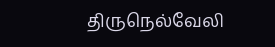திருநெல்வேலி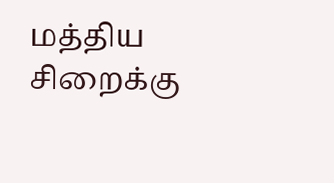மத்திய சிறைக்கு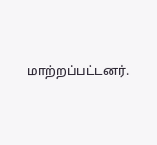மாற்றப்பட்டனர்.